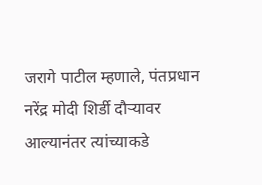जरागे पाटील म्हणाले, पंतप्रधान नरेंद्र मोदी शिर्डी दौऱ्यावर आल्यानंतर त्यांच्याकडे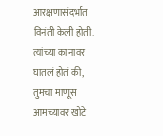आरक्षणासंदर्भात विनंती केली होती. त्यांच्या कानावर घातलं होतं की, तुमचा माणूस आमच्यावर खोटे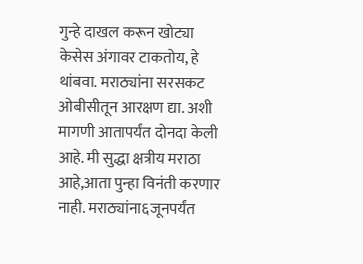गुन्हे दाखल करून खोट्या केसेस अंगावर टाकतोय, हे थांबवा. मराठ्यांना सरसकट ओबीसीतून आरक्षण द्या. अशी मागणी आतापर्यंत दोनदा केली आहे. मी सुद्धा क्षत्रीय मराठा आहे,आता पुन्हा विनंती करणार नाही. मराठ्यांना६जूनपर्यंत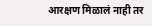आरक्षण मिळालं नाही तर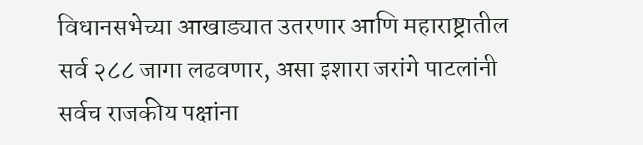विधानसभेच्या आखाड्यात उतरणार आणि महाराष्ट्रातील सर्व २८८ जागा लढवणार, असा इशारा जरांगे पाटलांनी सर्वच राजकीय पक्षांना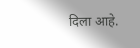दिला आहे.